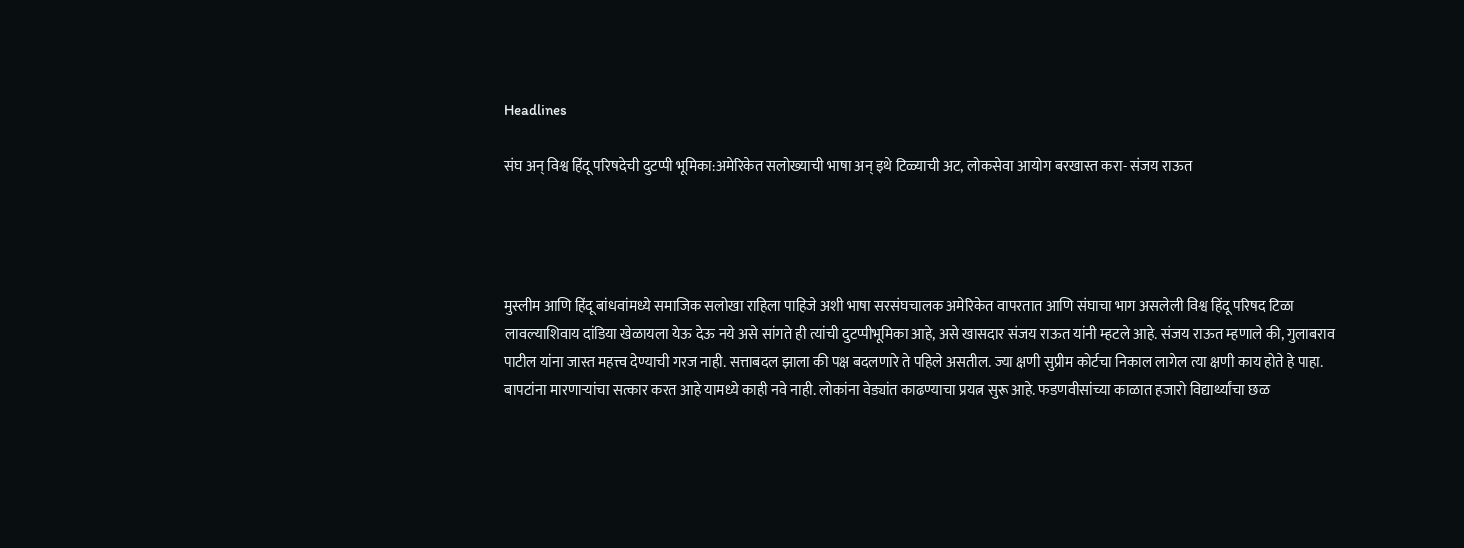Headlines

संघ अन् विश्व हिंदू परिषदेची दुटप्पी भूमिका:अमेरिकेत सलोख्याची भाषा अन् इथे टिळ्याची अट, लोकसेवा आयोग बरखास्त करा- संजय राऊत




मुस्लीम आणि हिंदू बांधवांमध्ये समाजिक सलोखा राहिला पाहिजे अशी भाषा सरसंघचालक अमेरिकेत वापरतात आणि संघाचा भाग असलेली विश्व हिंदू परिषद टिळा लावल्याशिवाय दांडिया खेळायला येऊ देऊ नये असे सांगते ही त्यांची दुटप्पीभूमिका आहे, असे खासदार संजय राऊत यांनी म्हटले आहे. संजय राऊत म्हणाले की, गुलाबराव पाटील यांना जास्त महत्त्व देण्याची गरज नाही. सत्ताबदल झाला की पक्ष बदलणारे ते पहिले असतील. ज्या क्षणी सुप्रीम कोर्टचा निकाल लागेल त्या क्षणी काय होते हे पाहा. बापटांना मारणाऱ्यांचा सत्कार करत आहे यामध्ये काही नवे नाही. लोकांना वेड्यांत काढण्याचा प्रयत्न सुरू आहे. फडणवीसांच्या काळात हजारो विद्यार्थ्यांचा छळ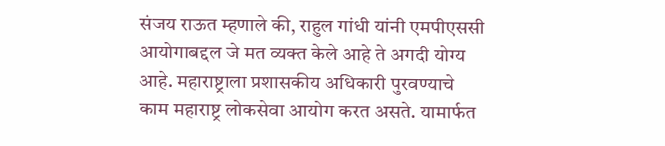संजय राऊत म्हणाले की, राहुल गांधी यांनी एमपीएससी आयोगाबद्दल जे मत व्यक्त केले आहे ते अगदी योग्य आहे. महाराष्ट्राला प्रशासकीय अधिकारी पुरवण्याचे काम महाराष्ट्र लोकसेवा आयोग करत असते. यामार्फत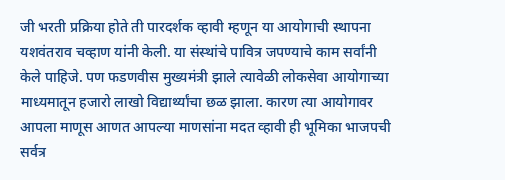जी भरती प्रक्रिया होते ती पारदर्शक व्हावी म्हणून या आयोगाची स्थापना यशवंतराव चव्हाण यांनी केली. या संस्थांचे पावित्र जपण्याचे काम सर्वांनी केले पाहिजे. पण फडणवीस मुख्यमंत्री झाले त्यावेळी लोकसेवा आयोगाच्या माध्यमातून हजारो लाखो विद्यार्थ्यांचा छळ झाला. कारण त्या आयोगावर आपला माणूस आणत आपल्या माणसांना मदत व्हावी ही भूमिका भाजपची सर्वत्र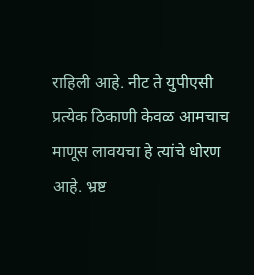राहिली आहे. नीट ते युपीएसी प्रत्येक ठिकाणी केवळ आमचाच माणूस लावयचा हे त्यांचे धोरण आहे. भ्रष्ट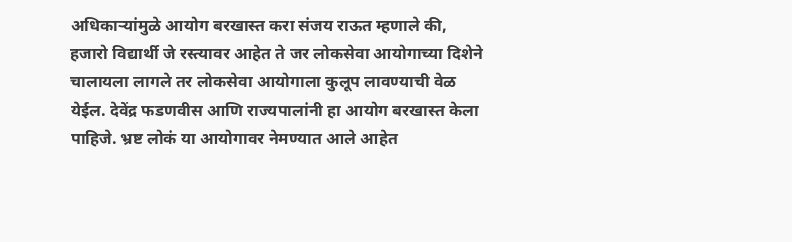अधिकाऱ्यांमुळे आयोग बरखास्त करा संजय राऊत म्हणाले की, हजारो विद्यार्थी जे रस्त्यावर आहेत ते जर लोकसेवा आयोगाच्या दिशेने चालायला लागले तर लोकसेवा आयोगाला कुलूप लावण्याची वेळ येईल. देवेंद्र फडणवीस आणि राज्यपालांनी हा आयोग बरखास्त केला पाहिजे. भ्रष्ट लोकं या आयोगावर नेमण्यात आले आहेत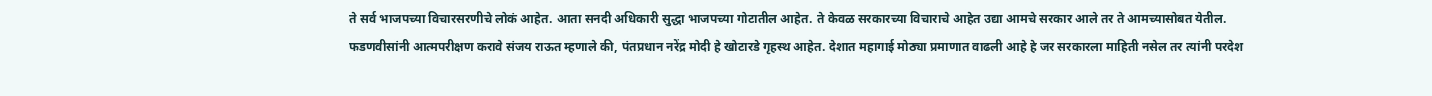ते सर्व भाजपच्या विचारसरणीचे लोकं आहेत. आता सनदी अधिकारी सुद्धा भाजपच्या गोटातील आहेत. ते केवळ सरकारच्या विचाराचे आहेत उद्या आमचे सरकार आले तर ते आमच्यासोबत येतील. फडणवीसांनी आत्मपरीक्षण करावे संजय राऊत म्हणाले की, पंतप्रधान नरेंद्र मोदी हे खोटारडे गृहस्थ आहेत. देशात महागाई मोठ्या प्रमाणात वाढली आहे हे जर सरकारला माहिती नसेल तर त्यांनी परदेश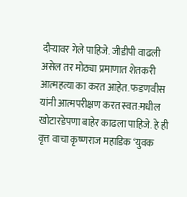दौऱ्यावर गेले पाहिजे. जीडीपी वाढली असेल तर मोठ्या प्रमाणात शेतकरी आत्महत्या का करत आहेत. फडणवीस यांनी आत्मपरीक्षण करत स्वत:मधील खोटारडेपणा बाहेर काढला पाहिजे. हे ही वृत्त वाचा कृष्णराज महाडिक ‘युवक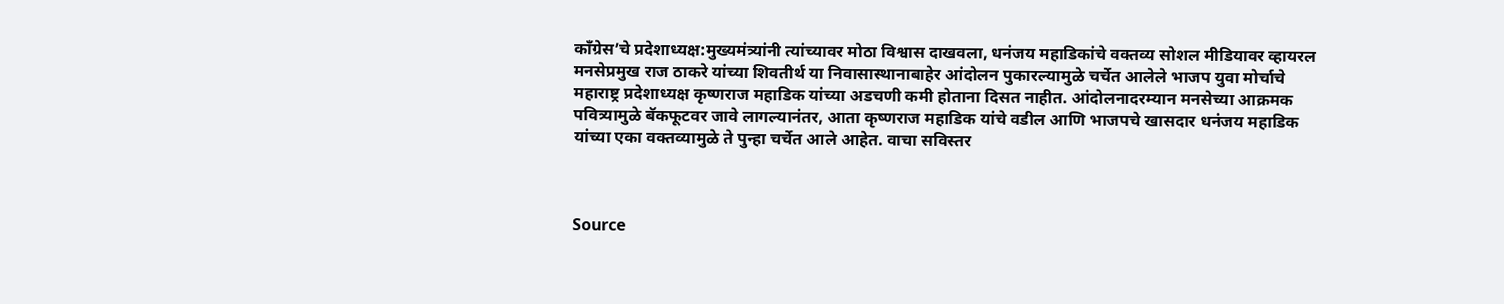काँग्रेस’चे प्रदेशाध्यक्ष:मुख्यमंत्र्यांनी त्यांच्यावर मोठा विश्वास दाखवला, धनंजय महाडिकांचे वक्तव्य सोशल मीडियावर व्हायरल
मनसेप्रमुख राज ठाकरे यांच्या शिवतीर्थ या निवासास्थानाबाहेर आंदोलन पुकारल्यामुळे चर्चेत आलेले भाजप युवा मोर्चाचे महाराष्ट्र प्रदेशाध्यक्ष कृष्णराज महाडिक यांच्या अडचणी कमी होताना दिसत नाहीत. आंदोलनादरम्यान मनसेच्या आक्रमक पवित्र्यामुळे बॅकफूटवर जावे लागल्यानंतर, आता कृष्णराज महाडिक यांचे वडील आणि भाजपचे खासदार धनंजय महाडिक यांच्या एका वक्तव्यामुळे ते पुन्हा चर्चेत आले आहेत. वाचा सविस्तर



Source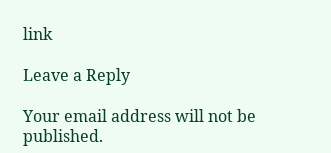link

Leave a Reply

Your email address will not be published.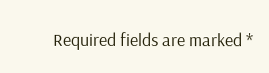Required fields are marked *